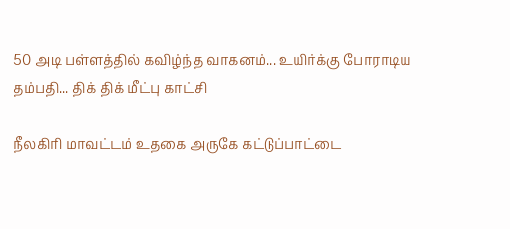50 அடி பள்ளத்தில் கவிழ்ந்த வாகனம்... உயிர்க்கு போராடிய தம்பதி... திக் திக் மீட்பு காட்சி

நீலகிரி மாவட்டம் உதகை அருகே கட்டுப்பாட்டை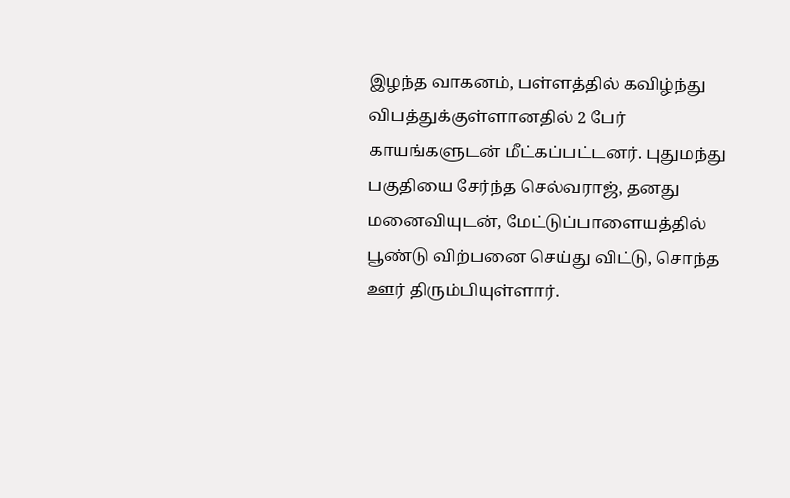இழந்த வாகனம், பள்ளத்தில் கவிழ்ந்து விபத்துக்குள்ளானதில் 2 பேர் காயங்களுடன் மீட்கப்பட்டனர். புதுமந்து பகுதியை சேர்ந்த செல்வராஜ், தனது மனைவியுடன், மேட்டுப்பாளையத்தில் பூண்டு விற்பனை செய்து விட்டு, சொந்த ஊர் திரும்பியுள்ளார்.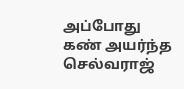அப்போது கண் அயர்ந்த செல்வராஜ்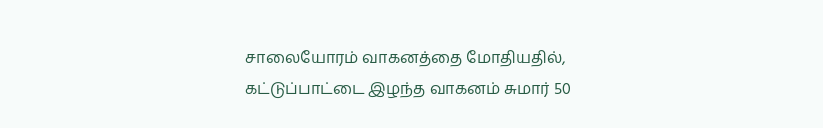சாலையோரம் வாகனத்தை மோதியதில், கட்டுப்பாட்டை இழந்த வாகனம் சுமார் 50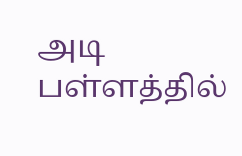அடி பள்ளத்தில்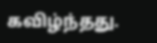கவிழ்ந்தது.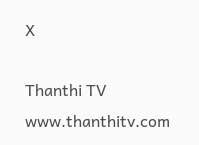X

Thanthi TV
www.thanthitv.com